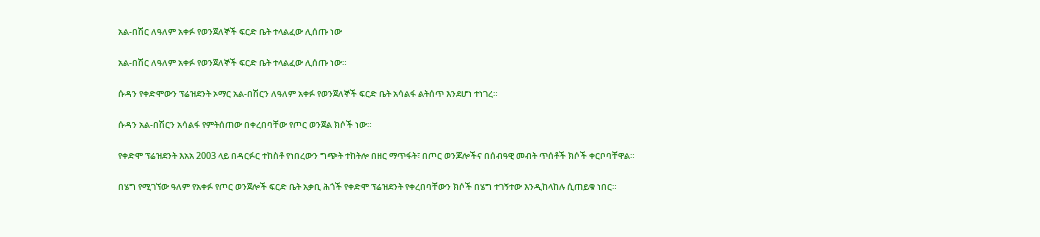አል-በሽር ለዓለም አቀፉ የወንጀለኞች ፍርድ ቤት ተላልፈው ሊሰጡ ነው

አል-በሽር ለዓለም አቀፉ የወንጀለኞች ፍርድ ቤት ተላልፈው ሊሰጡ ነው።

ሱዳን የቀድሞውን ፕሬዝደንት ኦማር አል-በሽርን ለዓለም አቀፉ የወንጀለኞች ፍርድ ቤት አሳልፋ ልትሰጥ እንደሆነ ተነገረ።

ሱዳን አል-በሽርን አሳልፋ የምትሰጠው በቀረበባቸው የጦር ወንጀል ክሶች ነው።

የቀድሞ ፕሬዝደንት እአአ 2003 ላይ በዳርፉር ተከስቶ የነበረውን ግጭት ተከትሎ በዘር ማጥፋት፣ በጦር ወንጆሎችና በሰብዓዊ መብት ጥሰቶች ክሶች ቀርቦባቸዋል።

በሄግ የሚገኘው ዓለም የአቀፉ የጦር ወንጀሎች ፍርድ ቤት አቃቢ ሕጎች የቀድሞ ፕሬዝደንት የቀረበባቸውን ክሶች በሄግ ተገኝተው እንዲከላከሉ ሲጠይቁ ነበር።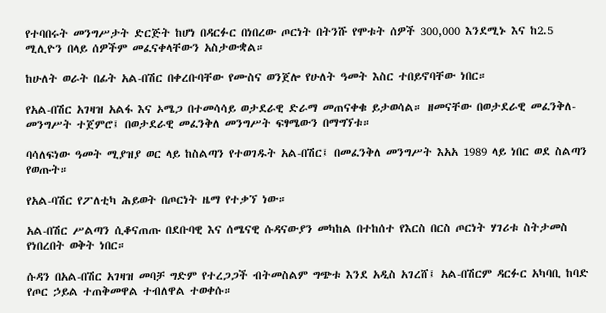የተባበሩት መንግሥታት ድርጅት ከሆነ በዳርፉር በነበረው ጦርነት በትንሹ የሞቱት ሰዎች 300,000 እንደሚኑ እና ከ2.5 ሚሊዮን በላይ ሰዎችም መፈናቀላቸውን አስታውቋል።

ከሁለት ወራት በፊት አል-በሽር በቀረቡባቸው የሙስና ወንጀሎ የሁለት ዓመት እስር ተበይኖባቸው ነበር።

የአል-በሽር አገዛዝ አልፋ እና ኦሜጋ በተመሳሳይ ወታደራዊ ድራማ መጠናቀቁ ይታወሳል። ዘመናቸው በወታደራዊ መፈንቅለ-መንግሥት ተጀምሮ፤ በወታደራዊ መፈንቅለ መንግሥት ፍፃሜውን በማግኘቱ።

ባሳለፍነው ዓመት ሚያዝያ ወር ላይ ከስልጣን የተወገዱት አል-በሽር፤ በመፈንቅለ መንግሥት እአአ 1989 ላይ ነበር ወደ ስልጣን የወጡት።

የአል-ባሽር የፖለቲካ ሕይወት በጦርነት ዜማ የተቃኘ ነው።

አል-በሽር ሥልጣን ሲቆናጠጡ በደቡባዊ እና ሰሜናዊ ሱዳናውያን መካከል በተከሰተ የእርስ በርስ ጦርነት ሃገሪቱ ስትታመስ የነበረበት ወቅት ነበር።

ሱዳን በአል-በሽር አገዛዝ መባቻ ግድም የተረጋጋች ብትመስልም ግጭቱ እንደ አዲስ አገረሸ፤ አል-በሽርም ዳርፉር አካባቢ ከባድ የጦር ኃይል ተጠቅመዋል ተብለዋል ተወቀሱ።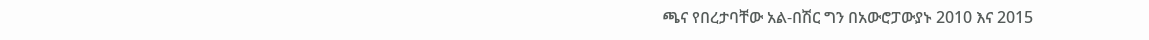ጫና የበረታባቸው አል-በሽር ግን በአውሮፓውያኑ 2010 እና 2015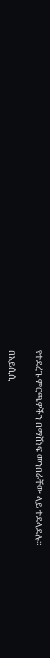የተደረጉ ምርጫዎችን በማሸነፍ መንበራቸው ላይ ተደላደሉ።

በአይሲሲ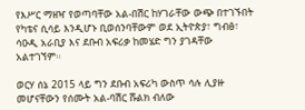የእሥር ማዘዣ የወጣባቸው አል-በሽር ከሃገራቸው ውጭ በተገኙበት የካቴና ሲሳይ እንዲሆኑ ቢወሰንባቸውም ወደ ኢትዮጵያ፣ ግብፅ፣ ሳዑዲ አራቢያ እና ደቡብ አፍሪቃ ከመሄድ ግን ያገዳቸው አልተገኘም።

ወርሃ ሰኔ 2015 ላይ ግን ደቡብ አፍሪካ ውስጥ ሳሉ ሊያዙ መሆናቸውን የሰሙት አል-ባሽር ሹልክ ብለው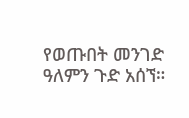የወጡበት መንገድ ዓለምን ጉድ አሰኘ።